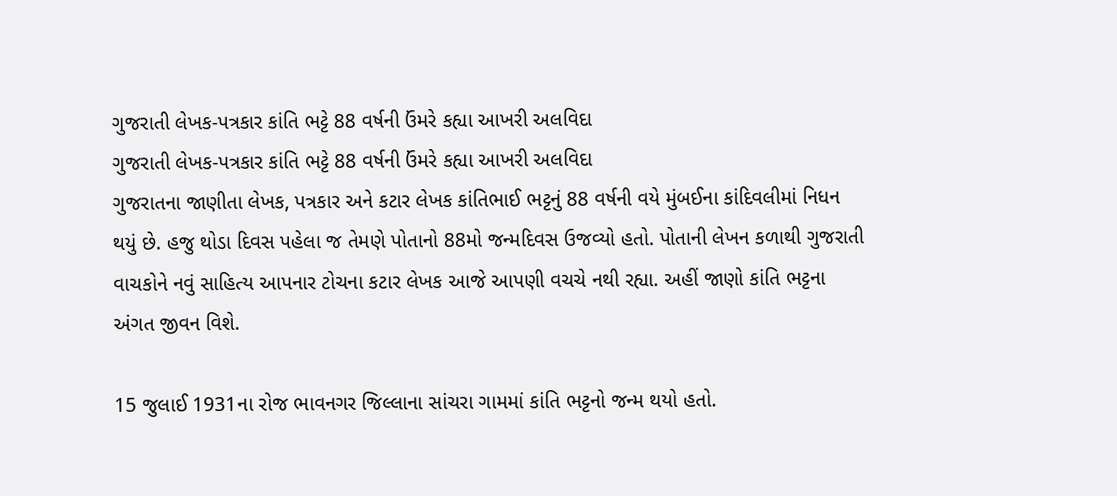ગુજરાતી લેખક-પત્રકાર કાંતિ ભટ્ટે 88 વર્ષની ઉંમરે કહ્યા આખરી અલવિદા
ગુજરાતી લેખક-પત્રકાર કાંતિ ભટ્ટે 88 વર્ષની ઉંમરે કહ્યા આખરી અલવિદા
ગુજરાતના જાણીતા લેખક, પત્રકાર અને કટાર લેખક કાંતિભાઈ ભટ્ટનું 88 વર્ષની વયે મુંબઈના કાંદિવલીમાં નિધન થયું છે. હજુ થોડા દિવસ પહેલા જ તેમણે પોતાનો 88મો જન્મદિવસ ઉજવ્યો હતો. પોતાની લેખન કળાથી ગુજરાતી વાચકોને નવું સાહિત્ય આપનાર ટોચના કટાર લેખક આજે આપણી વચચે નથી રહ્યા. અહીં જાણો કાંતિ ભટ્ટના અંગત જીવન વિશે.

15 જુલાઈ 1931ના રોજ ભાવનગર જિલ્લાના સાંચરા ગામમાં કાંતિ ભટ્ટનો જન્મ થયો હતો.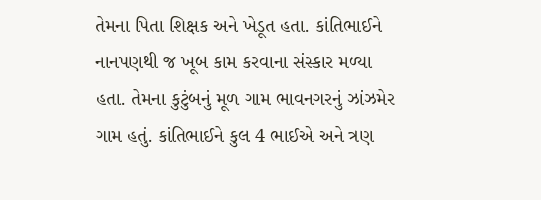તેમના પિતા શિક્ષક અને ખેડૂત હતા. કાંતિભાઈને નાનપણથી જ ખૂબ કામ કરવાના સંસ્કાર મળ્યા હતા. તેમના કુટુંબનું મૂળ ગામ ભાવનગરનું ઝાંઝમેર ગામ હતું. કાંતિભાઈને કુલ 4 ભાઈએ અને ત્રણ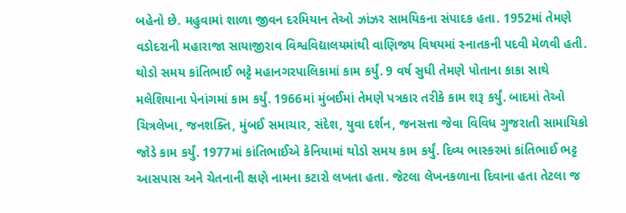બહેનો છે. મહુવામાં શાળા જીવન દરમિયાન તેઓ ઝાંઝર સામયિકના સંપાદક હતા. 1952માં તેમણે વડોદરાની મહારાજા સાયાજીરાવ વિશ્વવિદ્યાલયમાંથી વાણિજ્ય વિષયમાં સ્નાતકની પદવી મેળવી હતી.
થોડો સમય કાંતિભાઈ ભટ્ટે મહાનગરપાલિકામાં કામ કર્યું. 9 વર્ષ સુધી તેમણે પોતાના કાકા સાથે મલેશિયાના પેનાંગમાં કામ કર્યું. 1966માં મુંબઈમાં તેમણે પત્રકાર તરીકે કામ શરૂ કર્યું. બાદમાં તેઓ ચિત્રલેખા, જનશક્તિ, મુંબઈ સમાચાર, સંદેશ, યુવા દર્શન, જનસત્તા જેવા વિવિધ ગુજરાતી સામાયિકો જોડે કામ કર્યું. 1977માં કાંતિભાઈએ કેનિયામાં થોડો સમય કામ કર્યું. દિવ્ય ભાસ્કરમાં કાંતિભાઈ ભટ્ટ આસપાસ અને ચેતનાની ક્ષણે નામના કટારો લખતા હતા. જેટલા લેખનકળાના દિવાના હતા તેટલા જ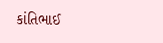કાંતિભાઈ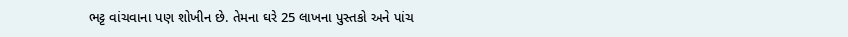ભટ્ટ વાંચવાના પણ શોખીન છે. તેમના ઘરે 25 લાખના પુસ્તકો અને પાંચ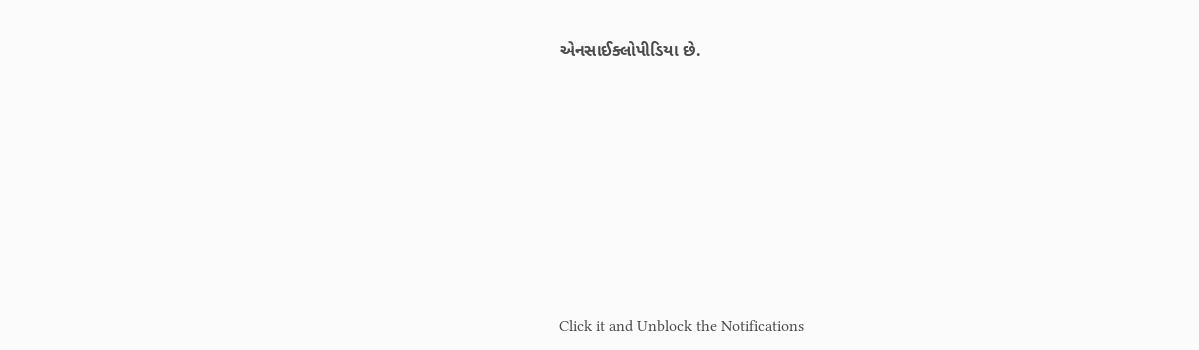એનસાઈક્લોપીડિયા છે.












Click it and Unblock the Notifications